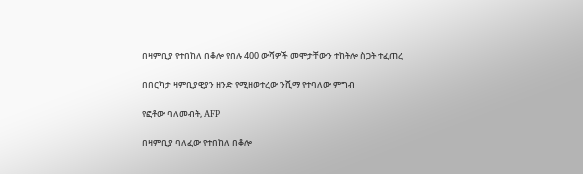በዛምቢያ የተበከለ በቆሎ የበሉ 400 ውሻዎች መሞታቸውን ተከትሎ ስጋት ተፈጠረ

በበርካታ ዛምቢያዊያን ዘንድ የሚዘወተረው ንሺማ የተባለው ምግብ

የፎቶው ባለመብት, AFP

በዛምቢያ ባለፈው የተበከለ በቆሎ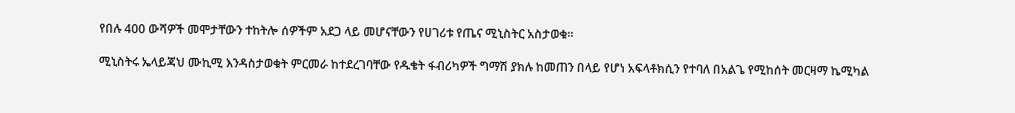የበሉ 400 ውሻዎች መሞታቸውን ተከትሎ ሰዎችም አደጋ ላይ መሆናቸውን የሀገሪቱ የጤና ሚኒስትር አስታወቁ።

ሚኒስትሩ ኤላይጃህ ሙኪሚ እንዳስታወቁት ምርመራ ከተደረገባቸው የዱቄት ፋብሪካዎች ግማሽ ያክሉ ከመጠን በላይ የሆነ አፍላቶክሲን የተባለ በአልጌ የሚከሰት መርዛማ ኬሚካል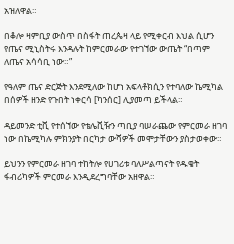አዝለዋል።

በቆሎ ዛምቢያ ውስጥ በስፋት ጠረጴዛ ላይ የሚቀርብ እህል ሲሆን የጤና ሚኒስትሩ እንዳሉት ከምርመራው የተገኘው ውጤት “በጣም ለጤና አሳሳቢ ነው።”

የዓለም ጤና ድርጅት እንደሚለው ከሆነ አፍላቶክሲን የተባለው ኬሚካል በሰዎች ዘንድ የጉበት ነቀርሳ [ካንሰር] ሊያመጣ ይችላል።

ዳይመንድ ቲቪ የተሰኘው የቴሌቪዥን ጣቢያ ባሠራጨው የምርመራ ዘገባ ነው በኬሚካሉ ምክንያት በርካታ ውሻዎች መሞታቸውን ያስታወቀው።

ይህንን የምርመራ ዘገባ ተከትሎ የሀገሪቱ ባለሥልጣናት የዱቄት ፋብሪካዎች ምርመራ እንዲደረግባቸው አዘዋል።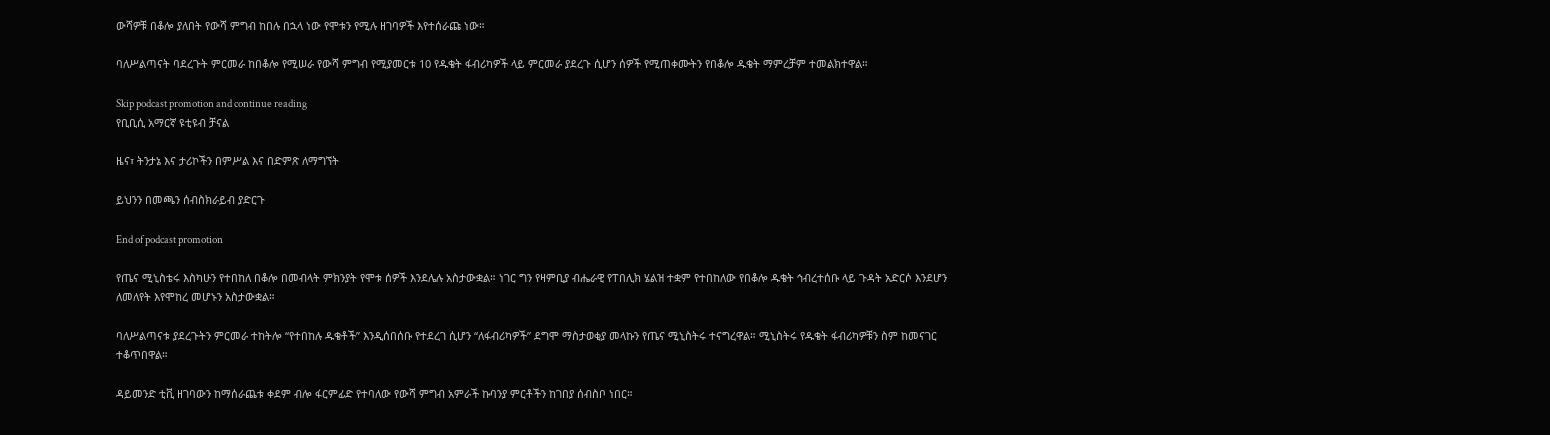ውሻዎቹ በቆሎ ያለበት የውሻ ምግብ ከበሉ በኋላ ነው የሞቱን የሚሉ ዘገባዎች እየተሰራጩ ነው።

ባለሥልጣናት ባደረጉት ምርመራ ከበቆሎ የሚሠራ የውሻ ምግብ የሚያመርቱ 10 የዱቄት ፋብሪካዎች ላይ ምርመራ ያደረጉ ሲሆን ሰዎች የሚጠቀሙትን የበቆሎ ዱቄት ማምረቻም ተመልክተዋል።

Skip podcast promotion and continue reading
የቢቢሲ አማርኛ ዩቲዩብ ቻናል

ዜና፣ ትንታኔ እና ታሪኮችን በምሥል እና በድምጽ ለማግኘት

ይህንን በመጫን ሰብስክራይብ ያድርጉ

End of podcast promotion

የጤና ሚኒስቴሩ እስካሁን የተበከለ በቆሎ በመብላት ምክንያት የሞቱ ሰዎች እንደሌሉ አስታውቋል። ነገር ግን የዛምቢያ ብሔራዊ የፐበሊክ ሄልዝ ተቋም የተበከለው የበቆሎ ዱቄት ኅብረተሰቡ ላይ ጉዳት አድርሶ እንደሆን ለመለየት እየሞከረ መሆኑን አስታውቋል።

ባለሥልጣናቱ ያደረጉትን ምርመራ ተከትሎ “የተበከሉ ዱቄቶች” እንዲሰበሰቡ የተደረገ ሲሆን “ለፋብሪካዎች” ደግሞ ማስታወቂያ መላኩን የጤና ሚኒስትሩ ተናግረዋል። ሚኒስትሩ የዱቄት ፋብሪካዎቹን ስም ከመናገር ተቆጥበዋል።

ዳይመንድ ቲቪ ዘገባውን ከማሰራጨቱ ቀደም ብሎ ፋርምፊድ የተባለው የውሻ ምግብ አምራች ኩባንያ ምርቶችን ከገበያ ሰብስቦ ነበር።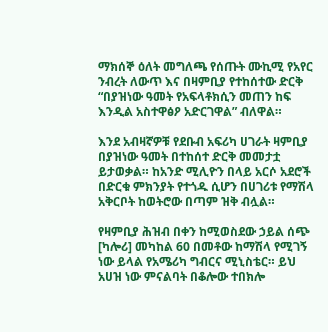ማክሰኞ ዕለት መግለጫ የሰጡት ሙኪሚ የአየር ንብረት ለውጥ እና በዛምቢያ የተከሰተው ድርቅ “በያዝነው ዓመት የአፍላቶክሲን መጠን ከፍ እንዲል አስተዋፅዖ አድርገዋል” ብለዋል።

እንደ አብዛኛዎቹ የደቡብ አፍሪካ ሀገራት ዛምቢያ በያዝነው ዓመት በተከሰተ ድርቅ መመታቷ ይታወቃል። ከአንድ ሚሊዮን በላይ አርሶ አደሮች በድርቁ ምክንያት የተጎዱ ሲሆን በሀገሪቱ የማሽላ አቅርቦት ከወትሮው በጣም ዝቅ ብሏል።

የዛምቢያ ሕዝብ በቀን ከሚወስደው ኃይል ሰጭ [ካሎሪ] መካከል 60 በመቶው ከማሽላ የሚገኝ ነው ይላል የአሜሪካ ግብርና ሚኒስቴር። ይህ አሀዝ ነው ምናልባት በቆሎው ተበክሎ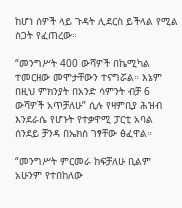ከሆነ ሰዎች ላይ ጉዳት ሊደርስ ይችላል የሚል ስጋት የፈጠረው።

“መንግሥት 400 ውሻዎች በኬሚካል ተመርዘው መሞታቸውን ተናግሯል። እኔም በዚህ ምክንያት በአንድ ሳምንት ብቻ 6 ውሻዎች አጥቻለሁ” ሲሉ የዛምቢያ ሕዝብ እንደራሴ የሆኑት የተቃዋሚ ፓርቲ አባል ሰንደይ ቻንዳ በኤክስ ገፃቸው ፅፈዋል።

“መንግሥት ምርመራ ከፍቻለሁ ቢልም አሁንም የተበከለው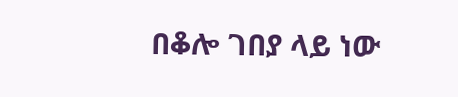በቆሎ ገበያ ላይ ነው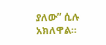ያለው” ሲሉ አክለዋል።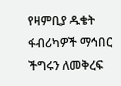የዛምቢያ ዱቄት ፋብሪካዎች ማኅበር ችግሩን ለመቅረፍ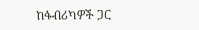ከፋብሪካዎች ጋር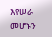እየሠራ መሆኑን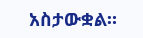አስታውቋል።